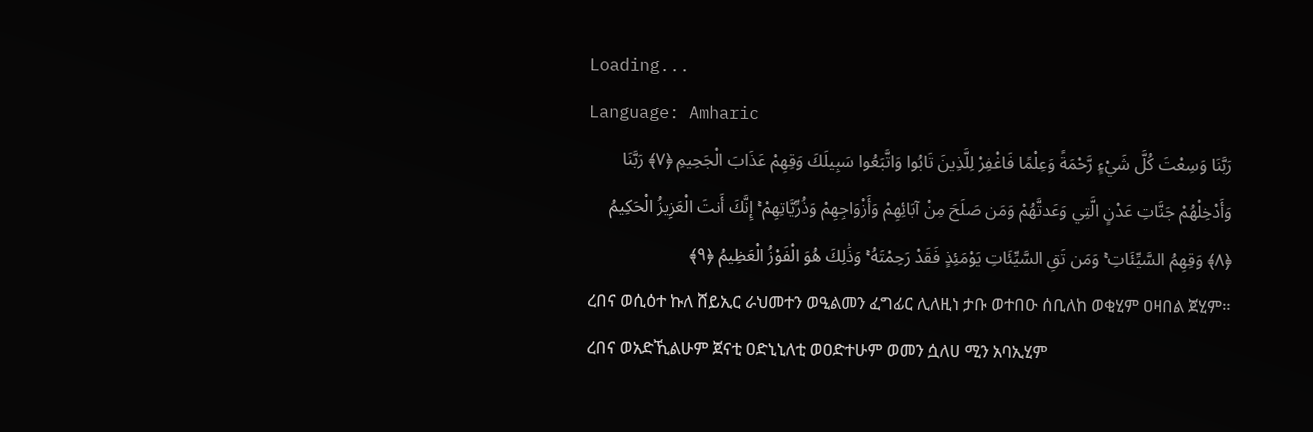Loading...
Language: Amharic
رَبَّنَا وَسِعْتَ كُلَّ شَيْءٍ رَّحْمَةً وَعِلْمًا فَاغْفِرْ لِلَّذِينَ تَابُوا وَاتَّبَعُوا سَبِيلَكَ وَقِهِمْ عَذَابَ الْجَحِيمِ ﴿٧﴾ رَبَّنَا وَأَدْخِلْهُمْ جَنَّاتِ عَدْنٍ الَّتِي وَعَدتَّهُمْ وَمَن صَلَحَ مِنْ آبَائِهِمْ وَأَزْوَاجِهِمْ وَذُرِّيَّاتِهِمْ ۚ إِنَّكَ أَنتَ الْعَزِيزُ الْحَكِيمُ ﴿٨﴾ وَقِهِمُ السَّيِّئَاتِ ۚ وَمَن تَقِ السَّيِّئَاتِ يَوْمَئِذٍ فَقَدْ رَحِمْتَهُ ۚ وَذَٰلِكَ هُوَ الْفَوْزُ الْعَظِيمُ ﴿٩﴾
ረበና ወሲዕተ ኩለ ሸይኢር ራህመተን ወዒልመን ፈግፊር ሊለዚነ ታቡ ወተበዑ ሰቢለከ ወቂሂም ዐዛበል ጀሂም። ረበና ወአድኺልሁም ጀናቲ ዐድኒኒለቲ ወዐድተሁም ወመን ሷለሀ ሚን አባኢሂም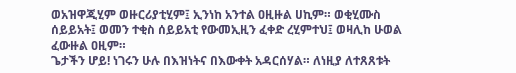ወአዝዋጂሂም ወዙርሪያቲሂም፤ ኢንነከ አንተል ዐዚዙል ሀኪም። ወቂሂሙስ ሰይይአት፤ ወመን ተቂስ ሰይይአቲ የውመኢዚን ፈቀድ ረሂምተህ፤ ወዛሊከ ሁወል ፈውዙል ዐዚም።
ጌታችን ሆይ! ነገሩን ሁሉ በእዝነትና በእውቀት አዳርሰሃል። ለነዚያ ለተጸጸቱት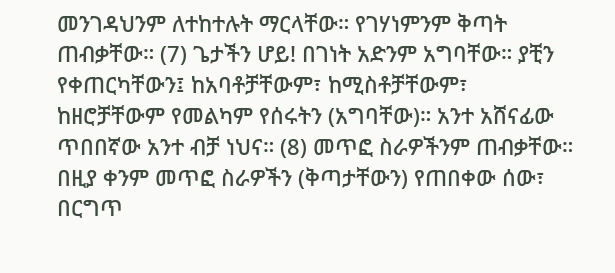መንገዳህንም ለተከተሉት ማርላቸው። የገሃነምንም ቅጣት ጠብቃቸው። (7) ጌታችን ሆይ! በገነት አድንም አግባቸው። ያቺን የቀጠርካቸውን፤ ከአባቶቻቸውም፣ ከሚስቶቻቸውም፣ ከዘሮቻቸውም የመልካም የሰሩትን (አግባቸው)። አንተ አሸናፊው ጥበበኛው አንተ ብቻ ነህና። (8) መጥፎ ስራዎችንም ጠብቃቸው። በዚያ ቀንም መጥፎ ስራዎችን (ቅጣታቸውን) የጠበቀው ሰው፣ በርግጥ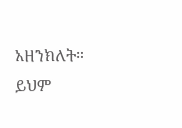አዘንክለት። ይህም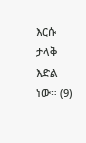እርሱ ታላቅ እድል ነው። (9)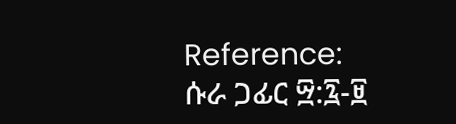Reference: ሱራ ጋፊር ፵:፯-፱